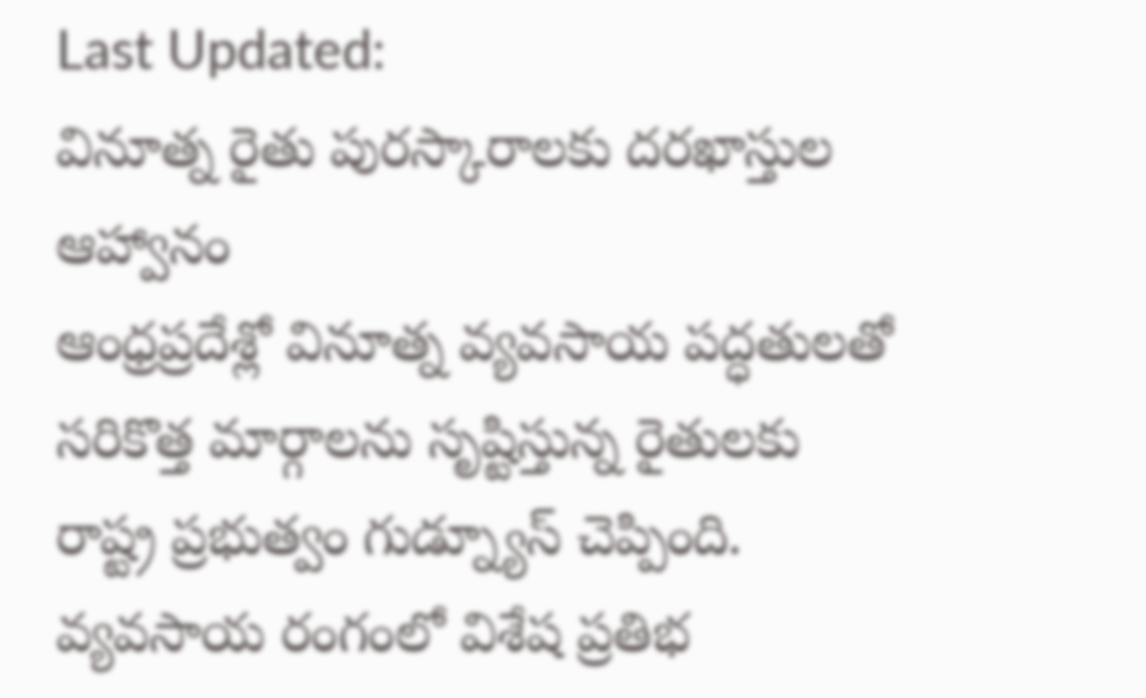Last Updated:
వినూత్న రైతు పురస్కారాలకు దరఖాస్తుల ఆహ్వానం
ఆంధ్రప్రదేశ్లో వినూత్న వ్యవసాయ పద్ధతులతో సరికొత్త మార్గాలను సృష్టిస్తున్న రైతులకు రాష్ట్ర ప్రభుత్వం గుడ్న్యూస్ చెప్పింది. వ్యవసాయ రంగంలో విశేష ప్రతిభ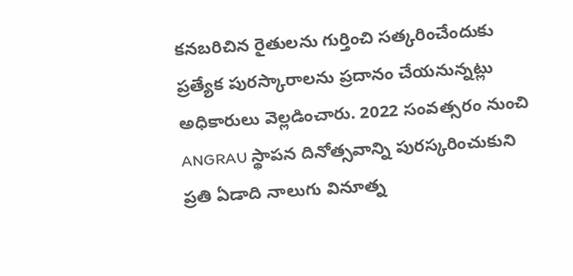కనబరిచిన రైతులను గుర్తించి సత్కరించేందుకు ప్రత్యేక పురస్కారాలను ప్రదానం చేయనున్నట్లు అధికారులు వెల్లడించారు. 2022 సంవత్సరం నుంచి ANGRAU స్థాపన దినోత్సవాన్ని పురస్కరించుకుని ప్రతి ఏడాది నాలుగు వినూత్న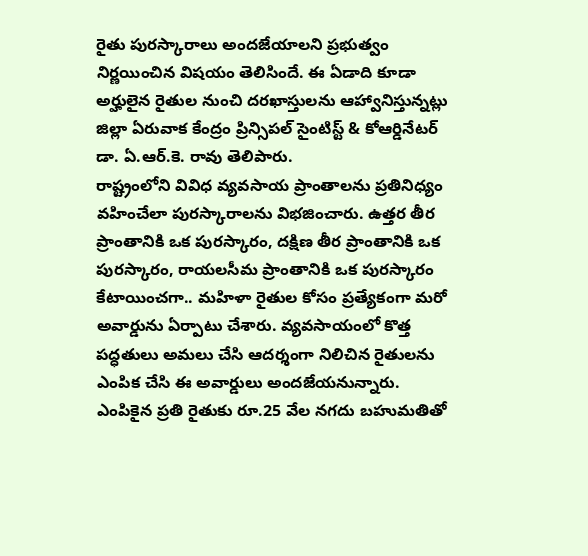రైతు పురస్కారాలు అందజేయాలని ప్రభుత్వం నిర్ణయించిన విషయం తెలిసిందే. ఈ ఏడాది కూడా అర్హులైన రైతుల నుంచి దరఖాస్తులను ఆహ్వానిస్తున్నట్లు జిల్లా ఏరువాక కేంద్రం ప్రిన్సిపల్ సైంటిస్ట్ & కోఆర్డినేటర్ డా. ఏ.ఆర్.కె. రావు తెలిపారు.
రాష్ట్రంలోని వివిధ వ్యవసాయ ప్రాంతాలను ప్రతినిధ్యం వహించేలా పురస్కారాలను విభజించారు. ఉత్తర తీర ప్రాంతానికి ఒక పురస్కారం, దక్షిణ తీర ప్రాంతానికి ఒక పురస్కారం, రాయలసీమ ప్రాంతానికి ఒక పురస్కారం కేటాయించగా.. మహిళా రైతుల కోసం ప్రత్యేకంగా మరో అవార్డును ఏర్పాటు చేశారు. వ్యవసాయంలో కొత్త పద్ధతులు అమలు చేసి ఆదర్శంగా నిలిచిన రైతులను ఎంపిక చేసి ఈ అవార్డులు అందజేయనున్నారు.
ఎంపికైన ప్రతి రైతుకు రూ.25 వేల నగదు బహుమతితో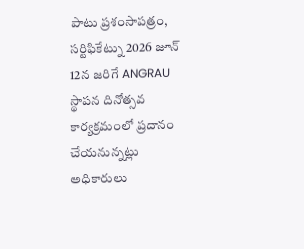పాటు ప్రశంసాపత్రం, సర్టిఫికేట్ను 2026 జూన్ 12న జరిగే ANGRAU స్థాపన దినోత్సవ కార్యక్రమంలో ప్రదానం చేయనున్నట్లు అధికారులు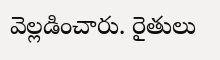వెల్లడించారు. రైతులు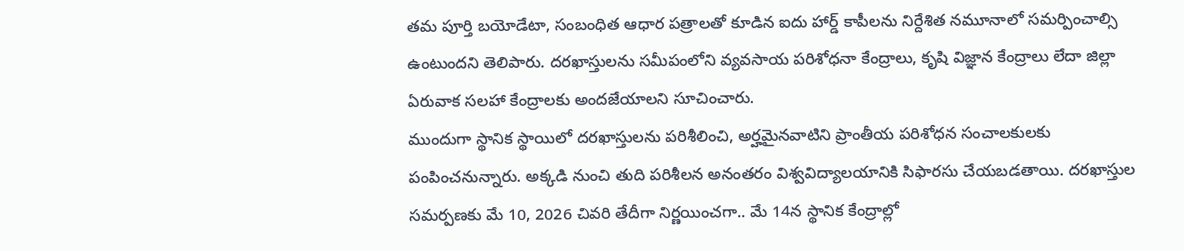తమ పూర్తి బయోడేటా, సంబంధిత ఆధార పత్రాలతో కూడిన ఐదు హార్డ్ కాపీలను నిర్దేశిత నమూనాలో సమర్పించాల్సి ఉంటుందని తెలిపారు. దరఖాస్తులను సమీపంలోని వ్యవసాయ పరిశోధనా కేంద్రాలు, కృషి విజ్ఞాన కేంద్రాలు లేదా జిల్లా ఏరువాక సలహా కేంద్రాలకు అందజేయాలని సూచించారు.
ముందుగా స్థానిక స్థాయిలో దరఖాస్తులను పరిశీలించి, అర్హమైనవాటిని ప్రాంతీయ పరిశోధన సంచాలకులకు పంపించనున్నారు. అక్కడి నుంచి తుది పరిశీలన అనంతరం విశ్వవిద్యాలయానికి సిఫారసు చేయబడతాయి. దరఖాస్తుల సమర్పణకు మే 10, 2026 చివరి తేదీగా నిర్ణయించగా.. మే 14న స్థానిక కేంద్రాల్లో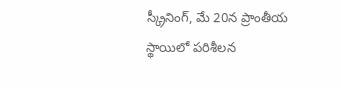స్క్రీనింగ్, మే 20న ప్రాంతీయ స్థాయిలో పరిశీలన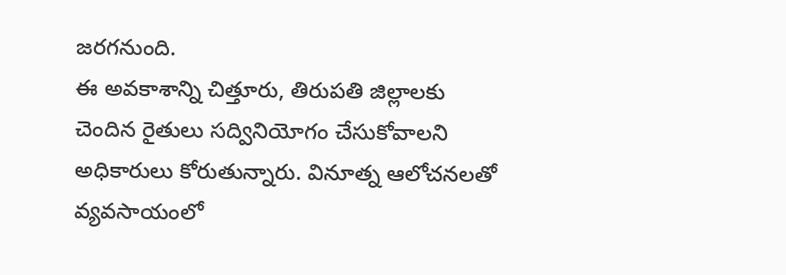జరగనుంది.
ఈ అవకాశాన్ని చిత్తూరు, తిరుపతి జిల్లాలకు చెందిన రైతులు సద్వినియోగం చేసుకోవాలని అధికారులు కోరుతున్నారు. వినూత్న ఆలోచనలతో వ్యవసాయంలో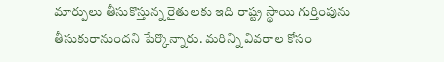మార్పులు తీసుకొస్తున్న రైతులకు ఇది రాష్ట్ర స్థాయి గుర్తింపును తీసుకురానుందని పేర్కొన్నారు. మరిన్ని వివరాల కోసం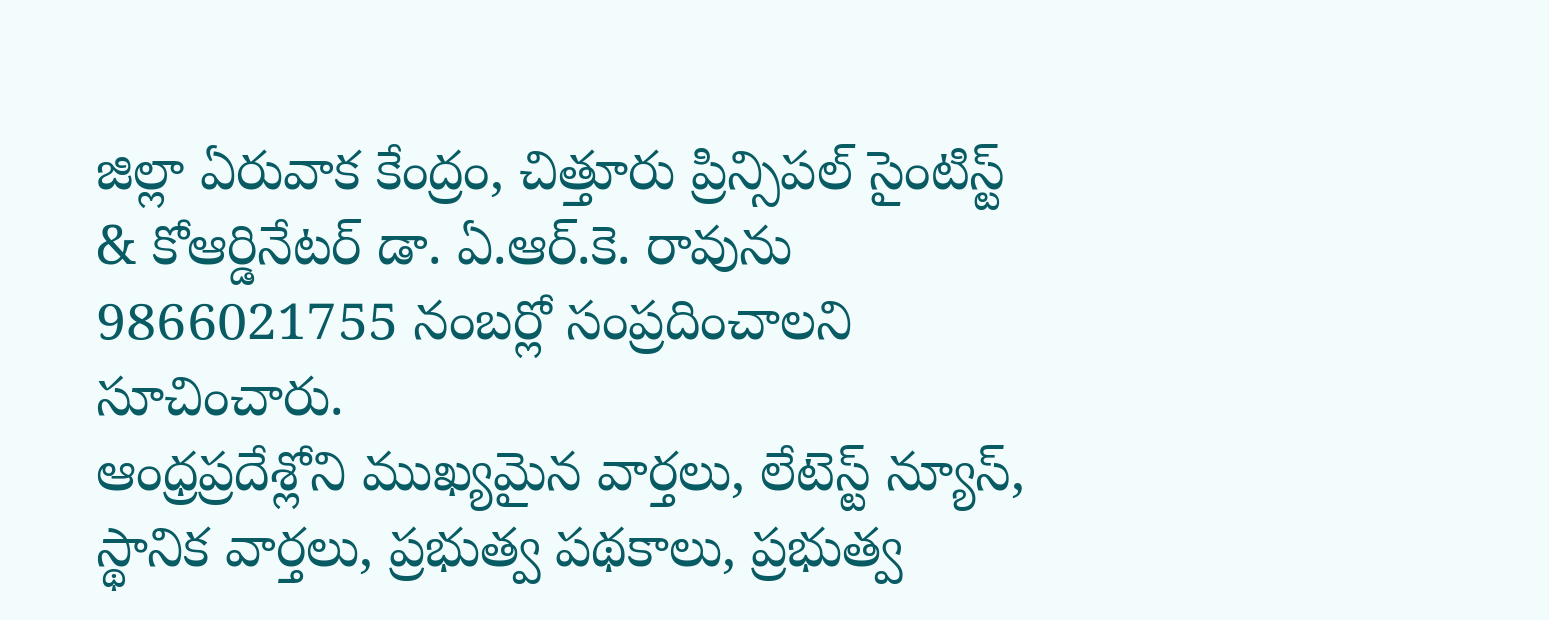జిల్లా ఏరువాక కేంద్రం, చిత్తూరు ప్రిన్సిపల్ సైంటిస్ట్ & కోఆర్డినేటర్ డా. ఏ.ఆర్.కె. రావును 9866021755 నంబర్లో సంప్రదించాలని సూచించారు.
ఆంధ్రప్రదేశ్లోని ముఖ్యమైన వార్తలు, లేటెస్ట్ న్యూస్, స్థానిక వార్తలు, ప్రభుత్వ పథకాలు, ప్రభుత్వ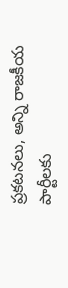ప్రకటనలు, అన్ని రాజకీయ పార్టీలకు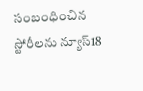సంబంధించిన స్టోరీలను న్యూస్18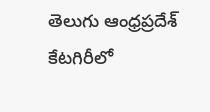తెలుగు ఆంధ్రప్రదేశ్ కేటగిరీలో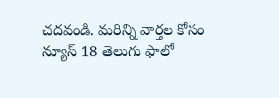చదవండి. మరిన్ని వార్తల కోసం న్యూస్ 18 తెలుగు ఫాలో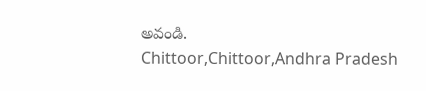అవండి.
Chittoor,Chittoor,Andhra Pradesh